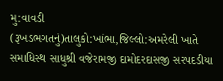મુ:વાવડી (રૂખડભગતનું)તાલુકો:ખાંભા,જિલ્લો:અમરેલી ખાતે સમાધિસ્થ સાધુશ્રી વજેરામજી દામોદરદાસજી સરપદડીયા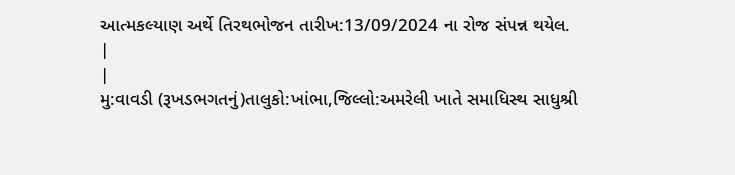આત્મકલ્યાણ અર્થે તિરથભોજન તારીખ:13/09/2024 ના રોજ સંપન્ન થયેલ.
|
|
મુ:વાવડી (રૂખડભગતનું)તાલુકો:ખાંભા,જિલ્લો:અમરેલી ખાતે સમાધિસ્થ સાધુશ્રી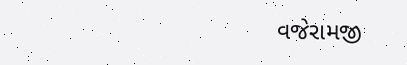વજેરામજી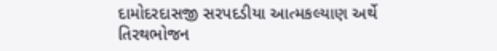દામોદરદાસજી સરપદડીયા આત્મકલ્યાણ અર્થે તિરથભોજન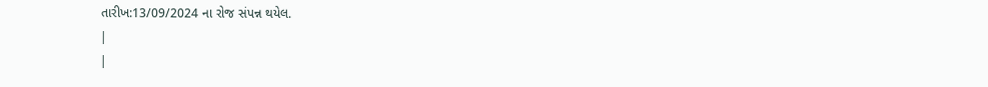તારીખ:13/09/2024 ના રોજ સંપન્ન થયેલ.
|
|